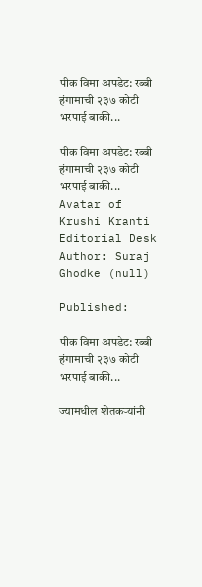पीक विमा अपडेट: रब्बी हंगामाची २३७ कोटी भरपाई बाकी...

पीक विमा अपडेट: रब्बी हंगामाची २३७ कोटी भरपाई बाकी...
Avatar of Krushi Kranti Editorial Desk
Author: Suraj Ghodke (null)

Published:

पीक विमा अपडेट: रब्बी हंगामाची २३७ कोटी भरपाई बाकी...

ज्यामधील शेतकऱ्यांनी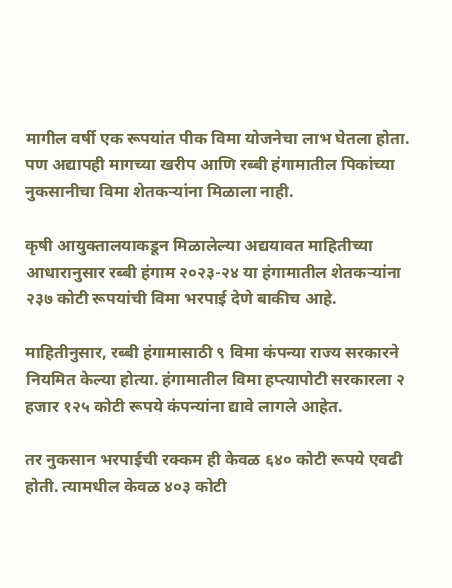मागील वर्षी एक रूपयांत पीक विमा योजनेचा लाभ घेतला होता. पण अद्यापही मागच्या खरीप आणि रब्बी हंगामातील पिकांच्या नुकसानीचा विमा शेतकऱ्यांना मिळाला नाही.

कृषी आयुक्तालयाकडून मिळालेल्या अद्ययावत माहितीच्या आधारानुसार रब्बी हंगाम २०२३-२४ या हंगामातील शेतकऱ्यांना २३७ कोटी रूपयांची विमा भरपाई देणे बाकीच आहे.

माहितीनुसार, रब्बी हंगामासाठी ९ विमा कंपन्या राज्य सरकारने नियमित केल्या होत्या. हंगामातील विमा हप्त्यापोटी सरकारला २ हजार १२५ कोटी रूपये कंपन्यांना द्यावे लागले आहेत.

तर नुकसान भरपाईची रक्कम ही केवळ ६४० कोटी रूपये एवढी होती. त्यामधील केवळ ४०३ कोटी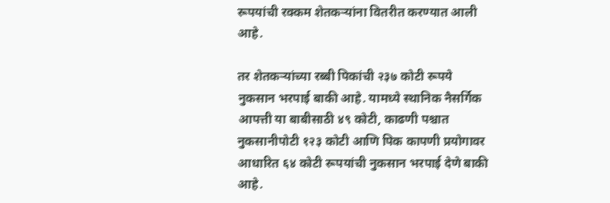रूपयांची रक्कम शेतकऱ्यांना वितरीत करण्यात आली आहे.

तर शेतकऱ्यांच्या रब्बी पिकांची २३७ कोटी रूपये नुकसान भरपाई बाकी आहे. यामध्ये स्थानिक नैसर्गिक आपत्ती या बाबीसाठी ४९ कोटी, काढणी पश्चात नुकसानीपोटी १२३ कोटी आणि पिक कापणी प्रयोगावर आधारित ६४ कोटी रूपयांची नुकसान भरपाई देणे बाकी आहे.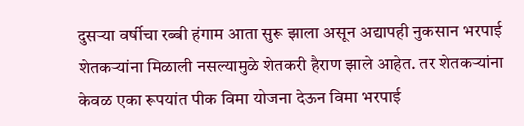दुसऱ्या वर्षीचा रब्बी हंगाम आता सुरू झाला असून अद्यापही नुकसान भरपाई शेतकऱ्यांना मिळाली नसल्यामुळे शेतकरी हैराण झाले आहेत. तर शेतकऱ्यांना केवळ एका रूपयांत पीक विमा योजना देऊन विमा भरपाई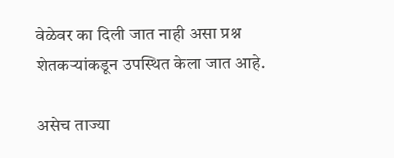वेळेवर का दिली जात नाही असा प्रश्न शेतकऱ्यांकडून उपस्थित केला जात आहे.

असेच ताज्या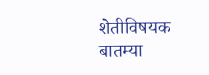शेतीविषयक बातम्या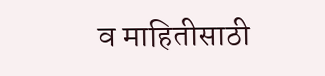व माहितीसाठी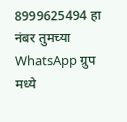8999625494 हा नंबर तुमच्या WhatsApp ग्रुप मध्ये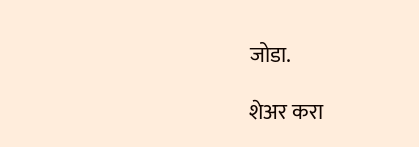जोडा.

शेअर करा